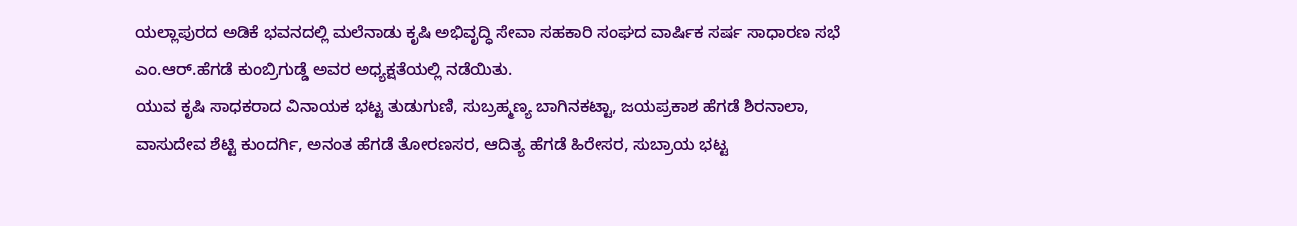ಯಲ್ಲಾಪುರದ ಅಡಿಕೆ ಭವನದಲ್ಲಿ ಮಲೆನಾಡು ಕೃಷಿ ಅಭಿವೃದ್ಧಿ ಸೇವಾ ಸಹಕಾರಿ ಸಂಘದ ವಾರ್ಷಿಕ ಸರ್ಷ ಸಾಧಾರಣ ಸಭೆ ಎಂ.ಆರ್.ಹೆಗಡೆ ಕುಂಬ್ರಿಗುಡ್ಡೆ ಅವರ ಅಧ್ಯಕ್ಷತೆಯಲ್ಲಿ ನಡೆಯಿತು.
ಯುವ ಕೃಷಿ ಸಾಧಕರಾದ ವಿನಾಯಕ ಭಟ್ಟ ತುಡುಗುಣಿ, ಸುಬ್ರಹ್ಮಣ್ಯ ಬಾಗಿನಕಟ್ಟಾ, ಜಯಪ್ರಕಾಶ ಹೆಗಡೆ ಶಿರನಾಲಾ, ವಾಸುದೇವ ಶೆಟ್ಟಿ ಕುಂದರ್ಗಿ, ಅನಂತ ಹೆಗಡೆ ತೋರಣಸರ, ಆದಿತ್ಯ ಹೆಗಡೆ ಹಿರೇಸರ, ಸುಬ್ರಾಯ ಭಟ್ಟ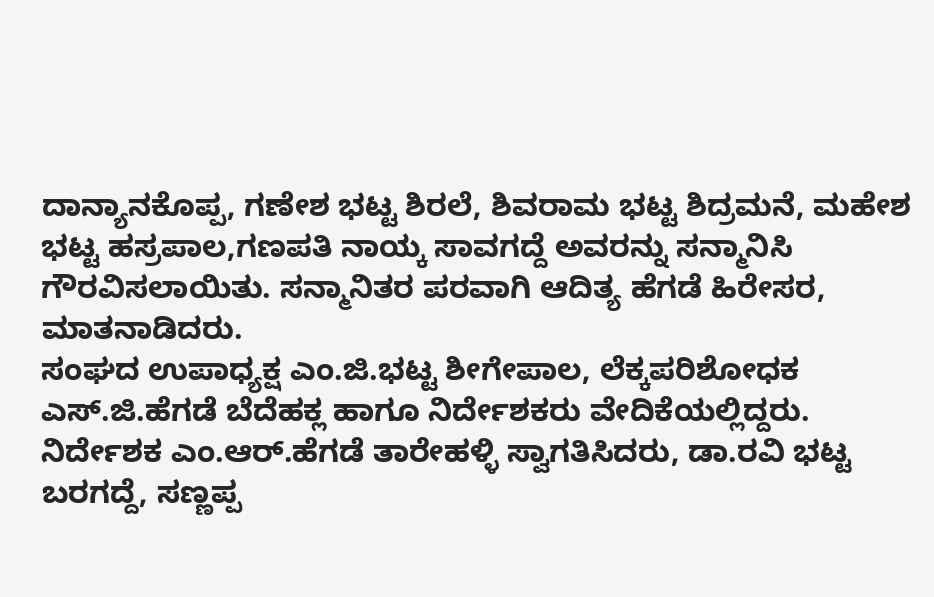ದಾನ್ಯಾನಕೊಪ್ಪ, ಗಣೇಶ ಭಟ್ಟ ಶಿರಲೆ, ಶಿವರಾಮ ಭಟ್ಟ ಶಿದ್ರಮನೆ, ಮಹೇಶ ಭಟ್ಟ ಹಸ್ರಪಾಲ,ಗಣಪತಿ ನಾಯ್ಕ ಸಾವಗದ್ದೆ ಅವರನ್ನು ಸನ್ಮಾನಿಸಿ ಗೌರವಿಸಲಾಯಿತು. ಸನ್ಮಾನಿತರ ಪರವಾಗಿ ಆದಿತ್ಯ ಹೆಗಡೆ ಹಿರೇಸರ, ಮಾತನಾಡಿದರು.
ಸಂಘದ ಉಪಾಧ್ಯಕ್ಷ ಎಂ.ಜಿ.ಭಟ್ಟ ಶೀಗೇಪಾಲ, ಲೆಕ್ಕಪರಿಶೋಧಕ ಎಸ್.ಜಿ.ಹೆಗಡೆ ಬೆದೆಹಕ್ಲ ಹಾಗೂ ನಿರ್ದೇಶಕರು ವೇದಿಕೆಯಲ್ಲಿದ್ದರು.
ನಿರ್ದೇಶಕ ಎಂ.ಆರ್.ಹೆಗಡೆ ತಾರೇಹಳ್ಳಿ ಸ್ವಾಗತಿಸಿದರು, ಡಾ.ರವಿ ಭಟ್ಟ ಬರಗದ್ದೆ, ಸಣ್ಣಪ್ಪ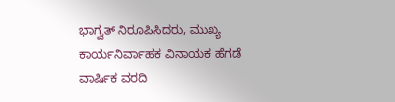ಭಾಗ್ವತ್ ನಿರೂಪಿಸಿದರು, ಮುಖ್ಯ ಕಾರ್ಯನಿರ್ವಾಹಕ ವಿನಾಯಕ ಹೆಗಡೆ ವಾರ್ಷಿಕ ವರದಿ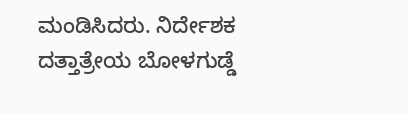ಮಂಡಿಸಿದರು. ನಿರ್ದೇಶಕ ದತ್ತಾತ್ರೇಯ ಬೋಳಗುಡ್ಡೆ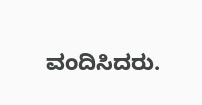ವಂದಿಸಿದರು.